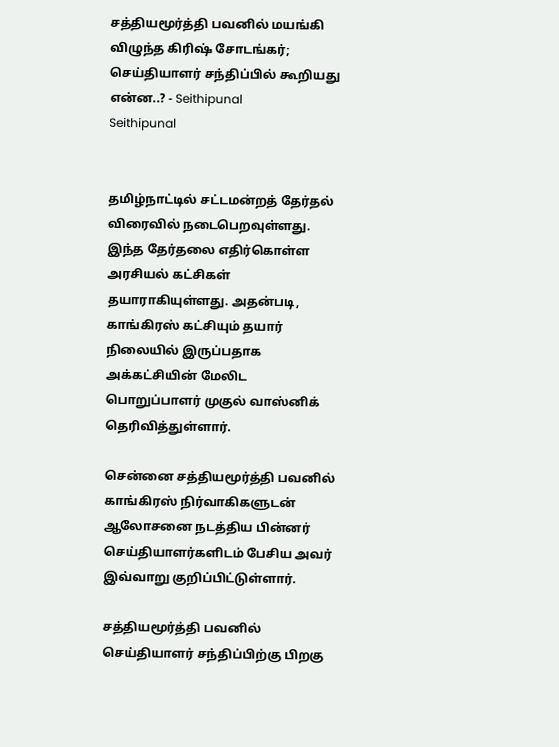சத்தியமூர்த்தி பவனில் மயங்கி விழுந்த கிரிஷ் சோடங்கர்; செய்தியாளர் சந்திப்பில் கூறியது என்ன..? - Seithipunal
Seithipunal


தமிழ்நாட்டில் சட்டமன்றத் தேர்தல் விரைவில் நடைபெறவுள்ளது. இந்த தேர்தலை எதிர்கொள்ள அரசியல் கட்சிகள் தயாராகியுள்ளது. அதன்படி, காங்கிரஸ் கட்சியும் தயார் நிலையில் இருப்பதாக அக்கட்சியின் மேலிட பொறுப்பாளர் முகுல் வாஸ்னிக் தெரிவித்துள்ளார்.

சென்னை சத்தியமூர்த்தி பவனில் காங்கிரஸ் நிர்வாகிகளுடன் ஆலோசனை நடத்திய பின்னர் செய்தியாளர்களிடம் பேசிய அவர் இவ்வாறு குறிப்பிட்டுள்ளார்.

சத்தியமூர்த்தி பவனில் செய்தியாளர் சந்திப்பிற்கு பிறகு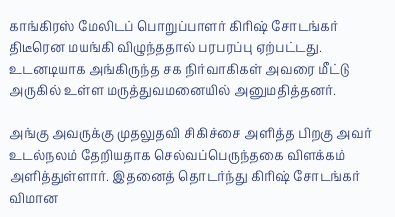காங்கிரஸ் மேலிடப் பொறுப்பாளர் கிரிஷ் சோடங்கர் திடீரென மயங்கி விழுந்ததால் பரபரப்பு ஏற்பட்டது. உடனடியாக அங்கிருந்த சக நிர்வாகிகள் அவரை மீட்டு அருகில் உள்ள மருத்துவமனையில் அனுமதித்தனர்.

அங்கு அவருக்கு முதலுதவி சிகிச்சை அளித்த பிறகு அவர் உடல்நலம் தேறியதாக செல்வப்பெருந்தகை விளக்கம் அளித்துள்ளார். இதனைத் தொடர்ந்து கிரிஷ் சோடங்கர் விமான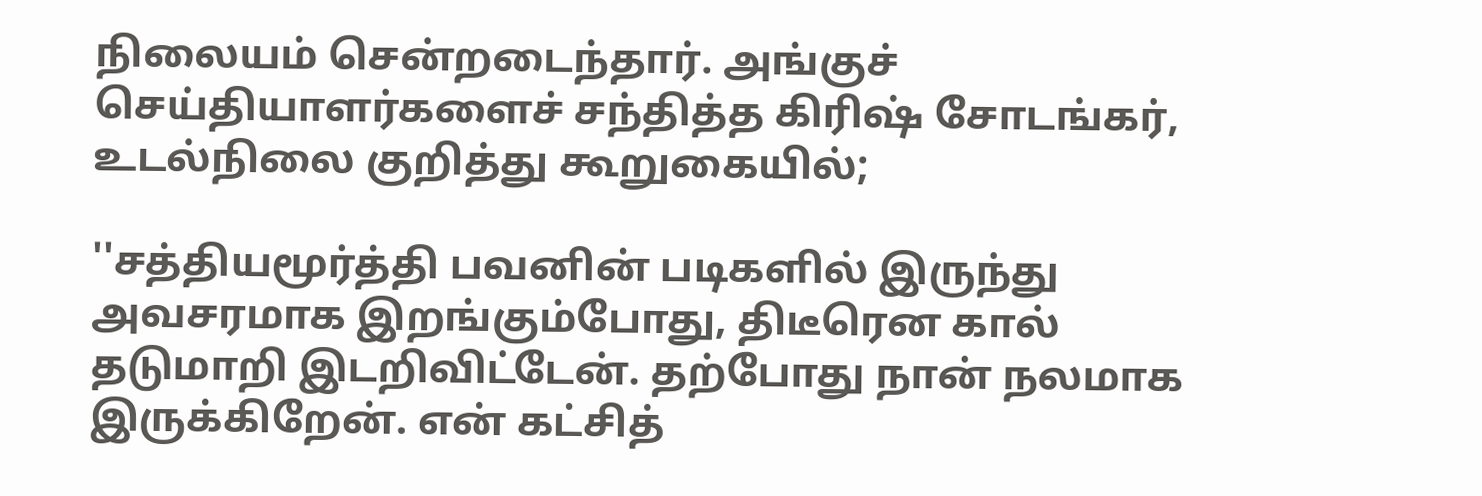நிலையம் சென்றடைந்தார். அங்குச் செய்தியாளர்களைச் சந்தித்த கிரிஷ் சோடங்கர், உடல்நிலை குறித்து கூறுகையில்;

''சத்தியமூர்த்தி பவனின் படிகளில் இருந்து அவசரமாக இறங்கும்போது, திடீரென கால் தடுமாறி இடறிவிட்டேன். தற்போது நான் நலமாக இருக்கிறேன். என் கட்சித்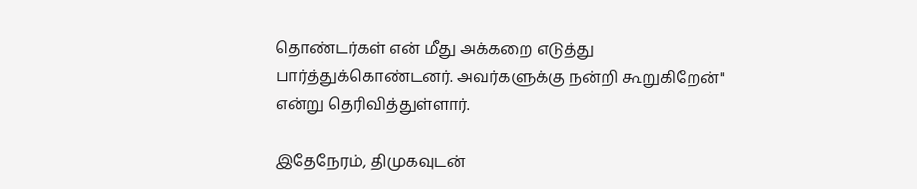தொண்டர்கள் என் மீது அக்கறை எடுத்து பார்த்துக்கொண்டனர். அவர்களுக்கு நன்றி கூறுகிறேன்'' என்று தெரிவித்துள்ளார்.

இதேநேரம், திமுகவுடன்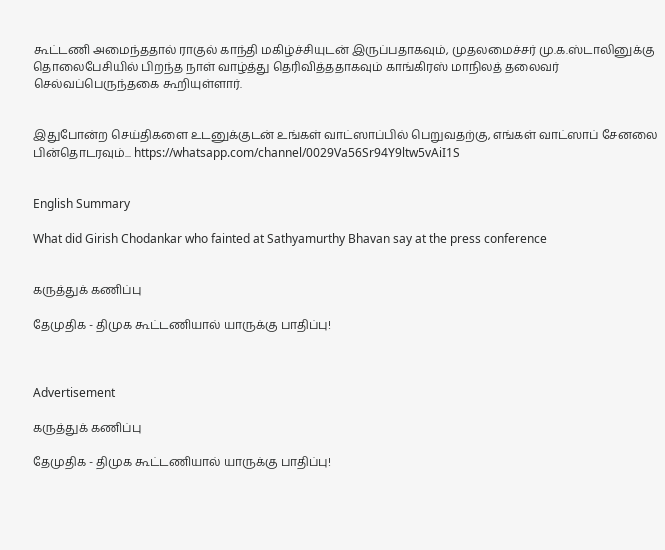கூட்டணி அமைந்ததால் ராகுல் காந்தி மகிழ்ச்சியுடன் இருப்பதாகவும், முதலமைச்சர் மு.க.ஸ்டாலினுக்கு தொலைபேசியில் பிறந்த நாள் வாழ்த்து தெரிவித்ததாகவும் காங்கிரஸ் மாநிலத் தலைவர் செல்வப்பெருந்தகை கூறியுள்ளார்.


இதுபோன்ற செய்திகளை உடனுக்குடன் உங்கள் வாட்ஸாப்பில் பெறுவதற்கு, எங்கள் வாட்ஸாப் சேனலை பின்தொடரவும்... https://whatsapp.com/channel/0029Va56Sr94Y9ltw5vAiI1S


English Summary

What did Girish Chodankar who fainted at Sathyamurthy Bhavan say at the press conference


கருத்துக் கணிப்பு

தேமுதிக - திமுக கூட்டணியால் யாருக்கு பாதிப்பு!



Advertisement

கருத்துக் கணிப்பு

தேமுதிக - திமுக கூட்டணியால் யாருக்கு பாதிப்பு!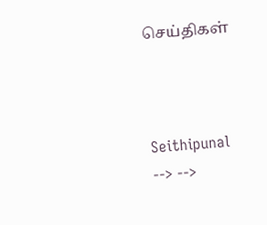செய்திகள்



Seithipunal
--> -->